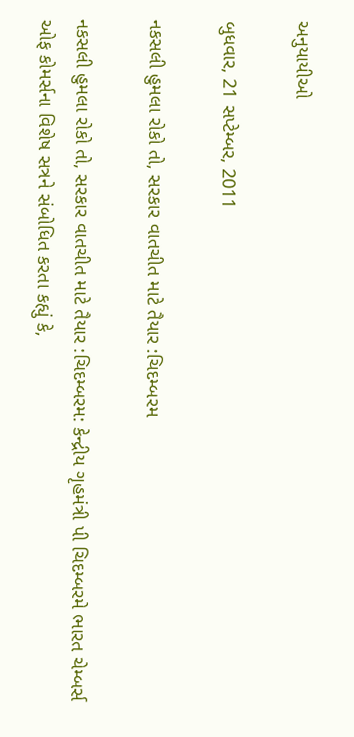અનુયાયીઓ

બુધવાર, 21 સપ્ટેમ્બર, 2011

નકસલી હુમલા રોકો તો, સરકાર વાતચીત માટે તૈયાર :ચિદમ્બરમ

નકસલી હુમલા રોકો તો, સરકાર વાતચીત માટે તૈયાર :ચિદમ્બરમ: કેન્દ્રીય ગૃહમંત્રી પી ચિદમ્બરમે ભારત ચેમ્બર્સ ઓફ કોમર્સના વિશેષ સત્રને સંબોધિત કરતા કહ્યું કે,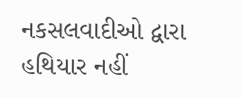નકસલવાદીઓ દ્વારા હથિયાર નહીં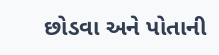છોડવા અને પોતાની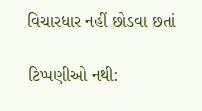વિચારધાર નહીં છોડવા છતાં

ટિપ્પણીઓ નથી: